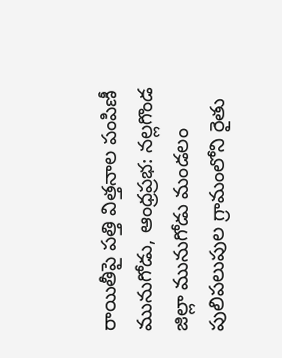రాయితీపై పత్తి విత్తనాల పంపిణీ మునుగోడు, ఆంధ్రప్రభ: నల్లగొండ జిల్లా మునుగోడు మండలం పులిపలుపుల గ్రామంలోని రైతు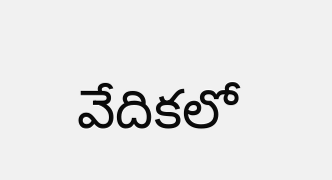వేదికలో